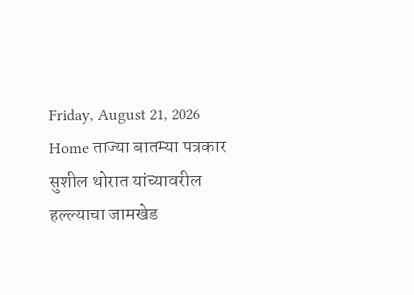Friday, August 21, 2026
Home ताज्या बातम्या पत्रकार सुशील थोरात यांच्यावरील हल्ल्याचा जामखेड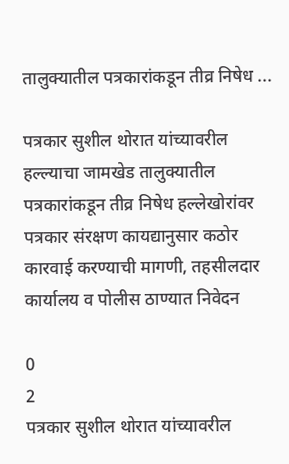तालुक्यातील पत्रकारांकडून तीव्र निषेध ...

पत्रकार सुशील थोरात यांच्यावरील हल्ल्याचा जामखेड तालुक्यातील पत्रकारांकडून तीव्र निषेध हल्लेखोरांवर पत्रकार संरक्षण कायद्यानुसार कठोर कारवाई करण्याची मागणी, तहसीलदार कार्यालय व पोलीस ठाण्यात निवेदन

0
2
पत्रकार सुशील थोरात यांच्यावरील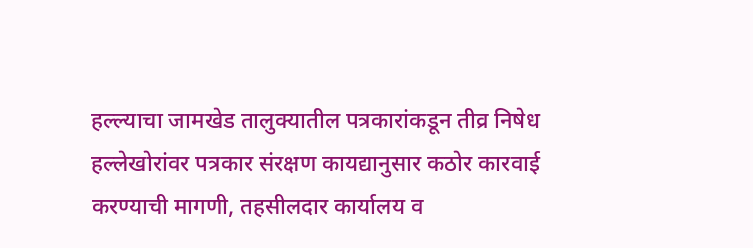हल्ल्याचा जामखेड तालुक्यातील पत्रकारांकडून तीव्र निषेध   हल्लेखोरांवर पत्रकार संरक्षण कायद्यानुसार कठोर कारवाई करण्याची मागणी, तहसीलदार कार्यालय व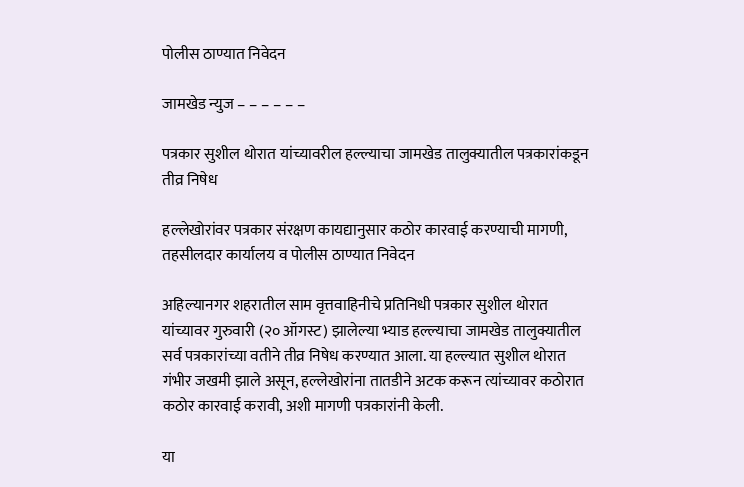पोलीस ठाण्यात निवेदन

जामखेड न्युज – – – – – –

पत्रकार सुशील थोरात यांच्यावरील हल्ल्याचा जामखेड तालुक्यातील पत्रकारांकडून तीव्र निषेध

हल्लेखोरांवर पत्रकार संरक्षण कायद्यानुसार कठोर कारवाई करण्याची मागणी, तहसीलदार कार्यालय व पोलीस ठाण्यात निवेदन

अहिल्यानगर शहरातील साम वृत्तवाहिनीचे प्रतिनिधी पत्रकार सुशील थोरात यांच्यावर गुरुवारी (२० ऑगस्ट) झालेल्या भ्याड हल्ल्याचा जामखेड तालुक्यातील सर्व पत्रकारांच्या वतीने तीव्र निषेध करण्यात आला. या हल्ल्यात सुशील थोरात गंभीर जखमी झाले असून, हल्लेखोरांना तातडीने अटक करून त्यांच्यावर कठोरात कठोर कारवाई करावी, अशी मागणी पत्रकारांनी केली.

या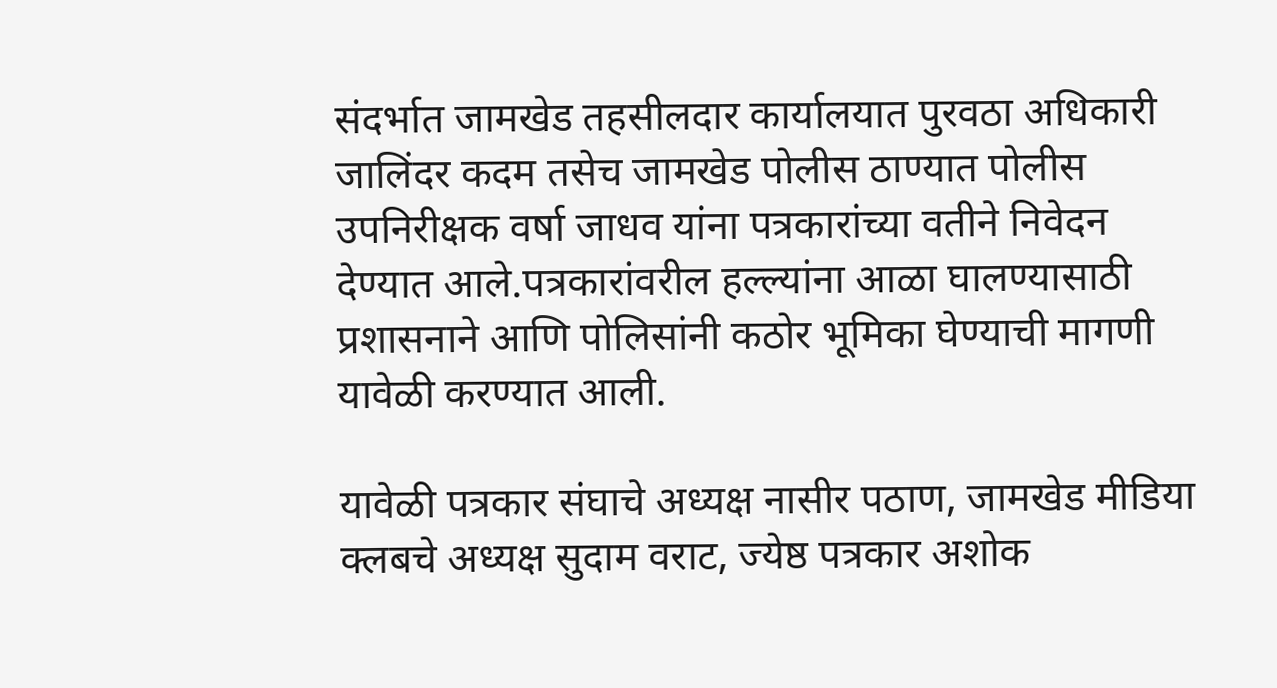संदर्भात जामखेड तहसीलदार कार्यालयात पुरवठा अधिकारी जालिंदर कदम तसेच जामखेड पोलीस ठाण्यात पोलीस उपनिरीक्षक वर्षा जाधव यांना पत्रकारांच्या वतीने निवेदन देण्यात आले.पत्रकारांवरील हल्ल्यांना आळा घालण्यासाठी प्रशासनाने आणि पोलिसांनी कठोर भूमिका घेण्याची मागणी यावेळी करण्यात आली.

यावेळी पत्रकार संघाचे अध्यक्ष नासीर पठाण, जामखेड मीडिया क्लबचे अध्यक्ष सुदाम वराट, ज्येष्ठ पत्रकार अशोक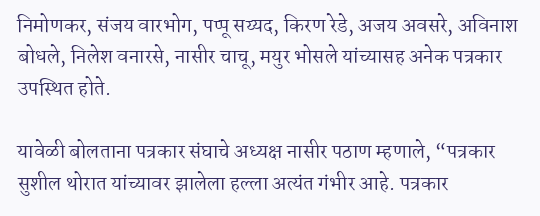निमोणकर, संजय वारभोग, पप्पू सय्यद, किरण रेडे, अजय अवसरे, अविनाश बोधले, निलेश वनारसे, नासीर चाचू, मयुर भोसले यांच्यासह अनेक पत्रकार उपस्थित होते.

यावेळी बोलताना पत्रकार संघाचे अध्यक्ष नासीर पठाण म्हणाले, “पत्रकार सुशील थोरात यांच्यावर झालेला हल्ला अत्यंत गंभीर आहे. पत्रकार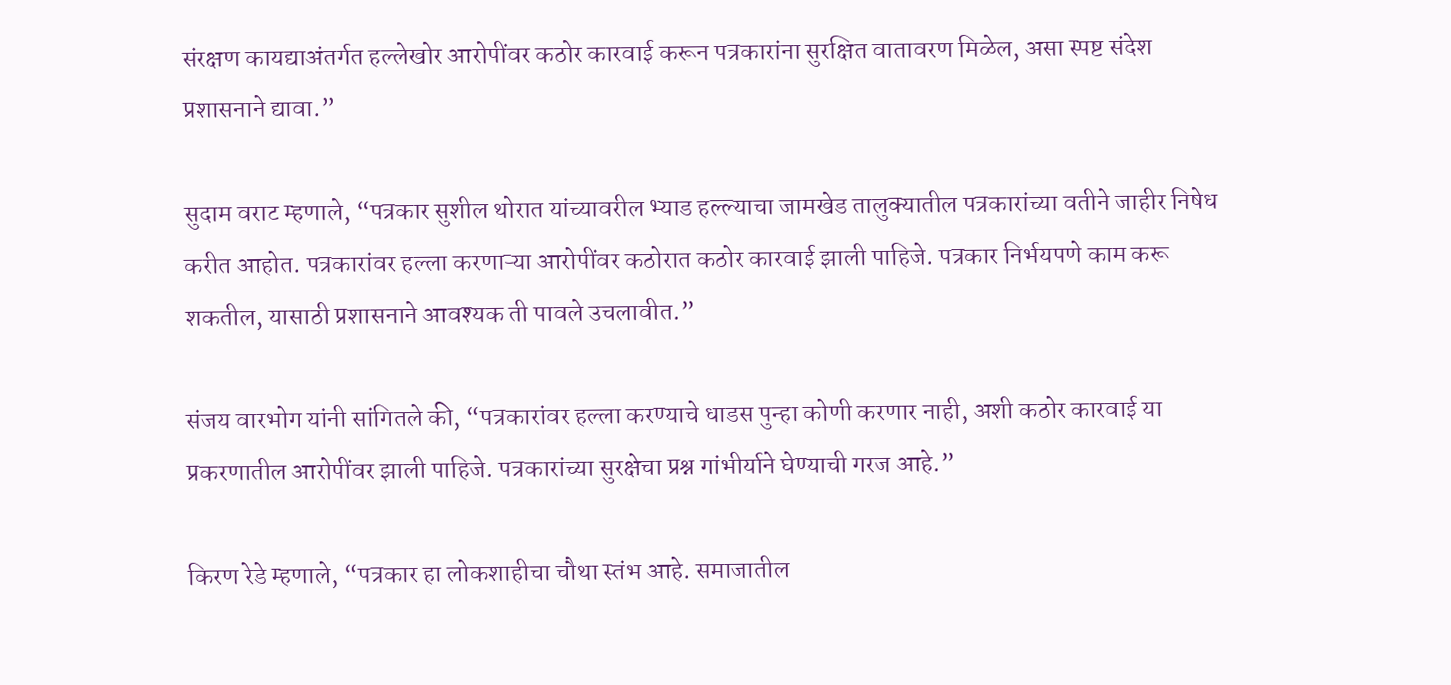संरक्षण कायद्याअंतर्गत हल्लेखोर आरोपींवर कठोर कारवाई करून पत्रकारांना सुरक्षित वातावरण मिळेल, असा स्पष्ट संदेश प्रशासनाने द्यावा.”

सुदाम वराट म्हणाले, “पत्रकार सुशील थोरात यांच्यावरील भ्याड हल्ल्याचा जामखेड तालुक्यातील पत्रकारांच्या वतीने जाहीर निषेध करीत आहोत. पत्रकारांवर हल्ला करणाऱ्या आरोपींवर कठोरात कठोर कारवाई झाली पाहिजे. पत्रकार निर्भयपणे काम करू शकतील, यासाठी प्रशासनाने आवश्यक ती पावले उचलावीत.”

संजय वारभोग यांनी सांगितले की, “पत्रकारांवर हल्ला करण्याचे धाडस पुन्हा कोणी करणार नाही, अशी कठोर कारवाई या प्रकरणातील आरोपींवर झाली पाहिजे. पत्रकारांच्या सुरक्षेचा प्रश्न गांभीर्याने घेण्याची गरज आहे.”

किरण रेडे म्हणाले, “पत्रकार हा लोकशाहीचा चौथा स्तंभ आहे. समाजातील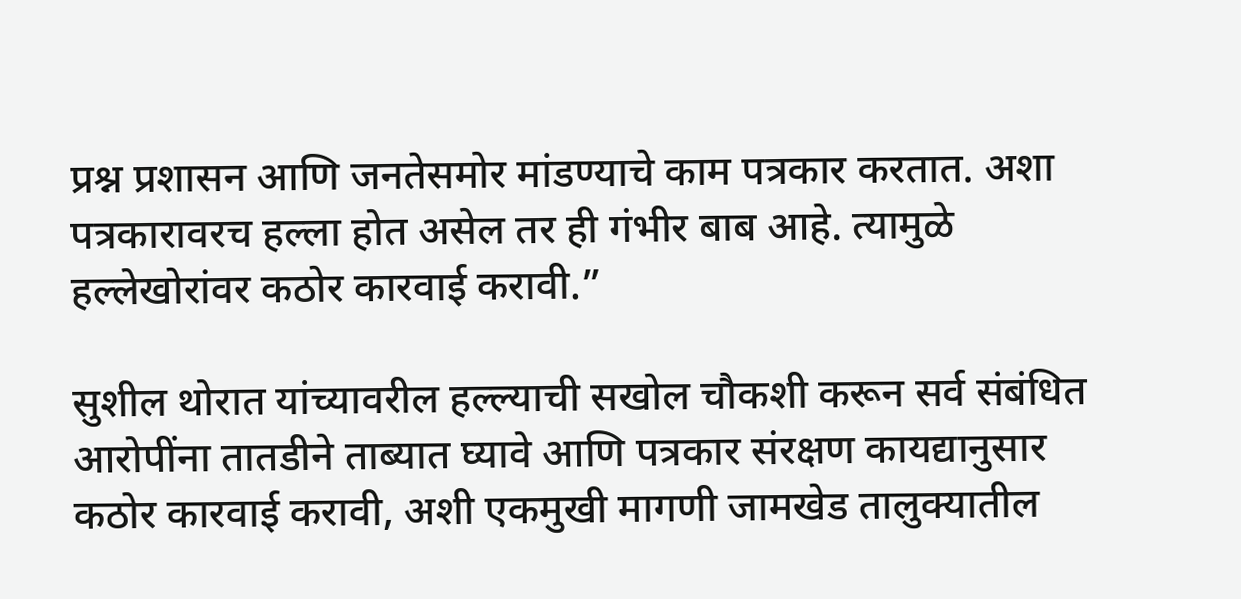प्रश्न प्रशासन आणि जनतेसमोर मांडण्याचे काम पत्रकार करतात. अशा पत्रकारावरच हल्ला होत असेल तर ही गंभीर बाब आहे. त्यामुळे हल्लेखोरांवर कठोर कारवाई करावी.”

सुशील थोरात यांच्यावरील हल्ल्याची सखोल चौकशी करून सर्व संबंधित आरोपींना तातडीने ताब्यात घ्यावे आणि पत्रकार संरक्षण कायद्यानुसार कठोर कारवाई करावी, अशी एकमुखी मागणी जामखेड तालुक्यातील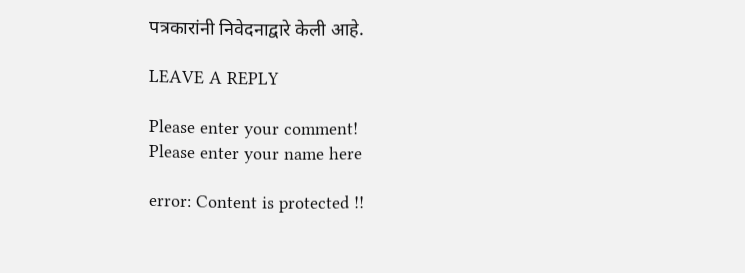पत्रकारांनी निवेदनाद्वारे केली आहे.

LEAVE A REPLY

Please enter your comment!
Please enter your name here

error: Content is protected !!